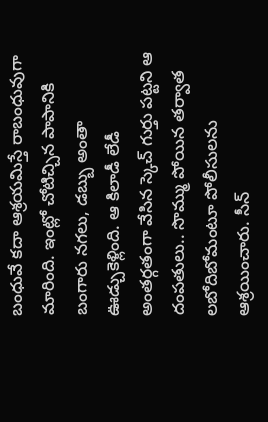బంధువే కదా ఆశ్రయమిస్తే రాబంధువుగా మారింది. ఇంట్లో చోటిచ్చిన పాపానికి బంగారు నగలు, డబ్బు అంతా ఊడ్చుకెళ్లింది. ఆ కిలాడీ లేడీ అంతర్గతంగా వేసిన స్కెచ్ గుర్తు పట్టని ఆ దంపతులు.. సొమ్ము పోయిన తర్వాత లబోదిబోమంటూ పోలీసులను ఆశ్రయించారు. సీన్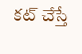కట్ చేస్తే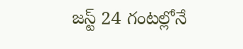జస్ట్ 24 గంటల్లోనే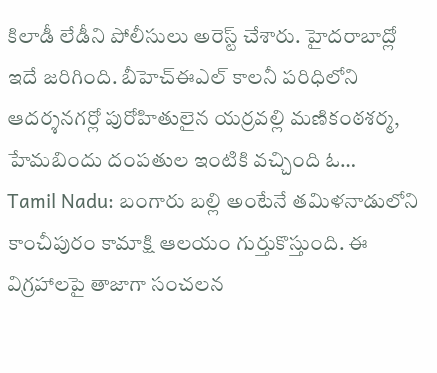కిలాడీ లేడీని పోలీసులు అరెస్ట్ చేశారు. హైదరాబాద్లో ఇదే జరిగింది. బీహెచ్ఈఎల్ కాలనీ పరిధిలోని ఆదర్శనగర్లో పురోహితులైన యర్రవల్లి మణికంఠశర్మ, హేమబిందు దంపతుల ఇంటికి వచ్చింది ఓ…
Tamil Nadu: బంగారు బల్లి అంటేనే తమిళనాడులోని కాంచీపురం కామాక్షి ఆలయం గుర్తుకొస్తుంది. ఈ విగ్రహాలపై తాజాగా సంచలన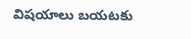విషయాలు బయటకు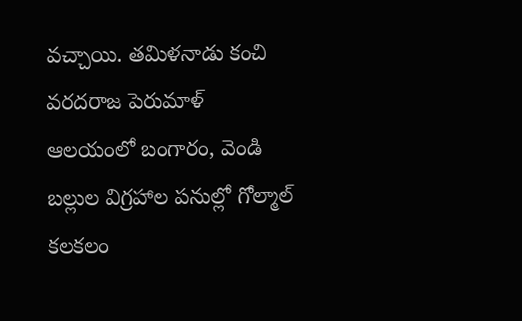వచ్చాయి. తమిళనాడు కంచి వరదరాజ పెరుమాళ్ ఆలయంలో బంగారం, వెండి బల్లుల విగ్రహాల పనుల్లో గోల్మాల్ కలకలం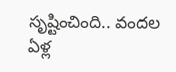సృష్టించింది.. వందల ఏళ్ల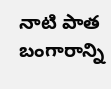నాటి పాత బంగారాన్ని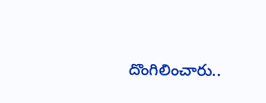దొంగిలించారు..